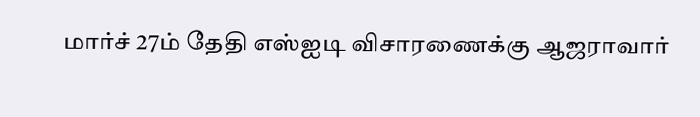மார்ச் 27ம் தேதி எஸ்ஐடி விசாரணைக்கு ஆஜராவார்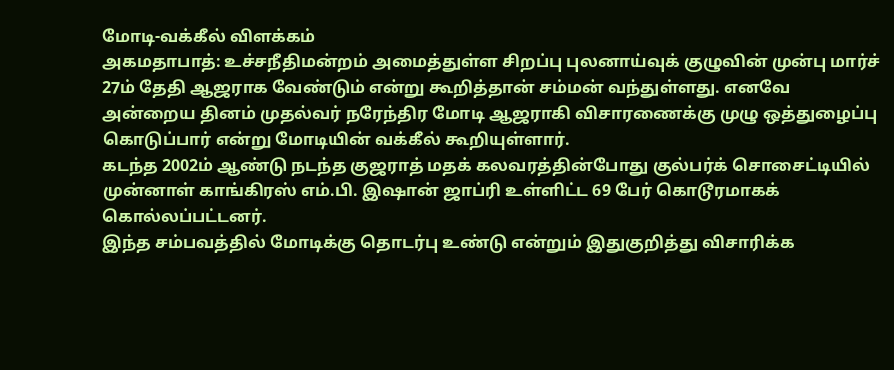மோடி-வக்கீல் விளக்கம்
அகமதாபாத்: உச்சநீதிமன்றம் அமைத்துள்ள சிறப்பு புலனாய்வுக் குழுவின் முன்பு மார்ச் 27ம் தேதி ஆஜராக வேண்டும் என்று கூறித்தான் சம்மன் வந்துள்ளது. எனவே அன்றைய தினம் முதல்வர் நரேந்திர மோடி ஆஜராகி விசாரணைக்கு முழு ஒத்துழைப்பு கொடுப்பார் என்று மோடியின் வக்கீல் கூறியுள்ளார்.
கடந்த 2002ம் ஆண்டு நடந்த குஜராத் மதக் கலவரத்தின்போது குல்பர்க் சொசைட்டியில் முன்னாள் காங்கிரஸ் எம்.பி. இஷான் ஜாப்ரி உள்ளிட்ட 69 பேர் கொடூரமாகக் கொல்லப்பட்டனர்.
இந்த சம்பவத்தில் மோடிக்கு தொடர்பு உண்டு என்றும் இதுகுறித்து விசாரிக்க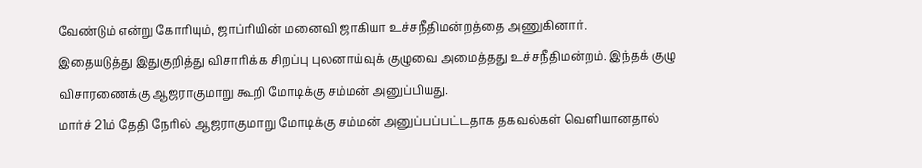வேண்டும் என்று கோரியும், ஜாப்ரியின் மனைவி ஜாகியா உச்சநீதிமன்றத்தை அணுகினார்.
இதையடுத்து இதுகுறித்து விசாரிக்க சிறப்பு புலனாய்வுக் குழுவை அமைத்தது உச்சநீதிமன்றம். இந்தக் குழு விசாரணைக்கு ஆஜராகுமாறு கூறி மோடிக்கு சம்மன் அனுப்பியது.
மார்ச் 21ம் தேதி நேரில் ஆஜராகுமாறு மோடிக்கு சம்மன் அனுப்பப்பட்டதாக தகவல்கள் வெளியானதால்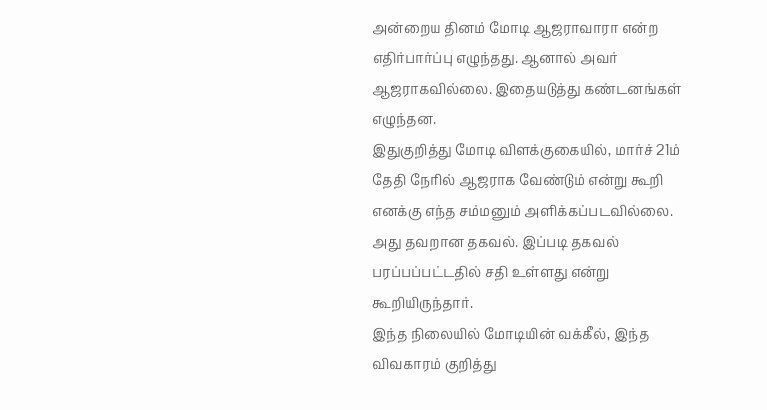அன்றைய தினம் மோடி ஆஜராவாரா என்ற எதிர்பார்ப்பு எழுந்தது. ஆனால் அவர் ஆஜராகவில்லை. இதையடுத்து கண்டனங்கள் எழுந்தன.
இதுகுறித்து மோடி விளக்குகையில், மார்ச் 21ம் தேதி நேரில் ஆஜராக வேண்டும் என்று கூறி எனக்கு எந்த சம்மனும் அளிக்கப்படவில்லை. அது தவறான தகவல். இப்படி தகவல் பரப்பப்பட்டதில் சதி உள்ளது என்று கூறியிருந்தார்.
இந்த நிலையில் மோடியின் வக்கீல், இந்த விவகாரம் குறித்து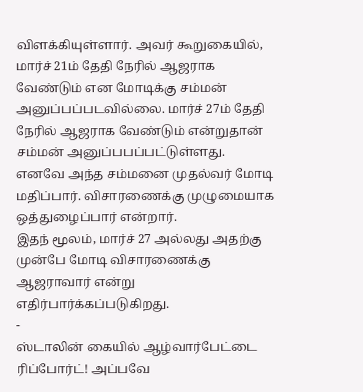விளக்கியுள்ளார். அவர் கூறுகையில், மார்ச் 21ம் தேதி நேரில் ஆஜராக வேண்டும் என மோடிக்கு சம்மன் அனுப்பப்படவில்லை. மார்ச் 27ம் தேதி நேரில் ஆஜராக வேண்டும் என்றுதான் சம்மன் அனுப்பபப்பட்டுள்ளது.
எனவே அந்த சம்மனை முதல்வர் மோடி மதிப்பார். விசாரணைக்கு முழுமையாக ஒத்துழைப்பார் என்றார்.
இதந் மூலம், மார்ச் 27 அல்லது அதற்கு முன்பே மோடி விசாரணைக்கு ஆஜராவார் என்று எதிர்பார்க்கப்படுகிறது.
-
ஸ்டாலின் கையில் ஆழ்வார்பேட்டை ரிப்போர்ட்! அப்பவே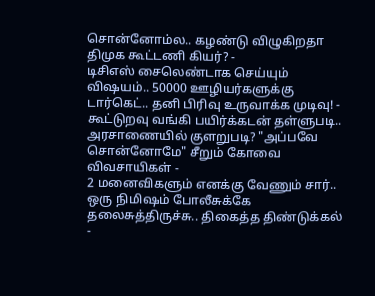சொன்னோம்ல.. கழண்டு விழுகிறதா திமுக கூட்டணி கியர்? -
டிசிஎஸ் சைலெண்டாக செய்யும் விஷயம்.. 50000 ஊழியர்களுக்கு டார்கெட்.. தனி பிரிவு உருவாக்க முடிவு! -
கூட்டுறவு வங்கி பயிர்க்கடன் தள்ளுபடி.. அரசாணையில் குளறுபடி? "அப்பவே சொன்னோமே" சீறும் கோவை விவசாயிகள் -
2 மனைவிகளும் எனக்கு வேணும் சார்.. ஒரு நிமிஷம் போலீசுக்கே தலைசுத்திருச்சு.. திகைத்த திண்டுக்கல் -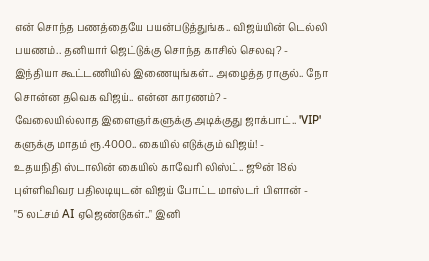என் சொந்த பணத்தையே பயன்படுத்துங்க.. விஜய்யின் டெல்லி பயணம்.. தனியார் ஜெட்டுக்கு சொந்த காசில் செலவு? -
இந்தியா கூட்டணியில் இணையுங்கள்.. அழைத்த ராகுல்.. நோ சொன்ன தவெக விஜய்.. என்ன காரணம்? -
வேலையில்லாத இளைஞர்களுக்கு அடிக்குது ஜாக்பாட்.. 'VIP' களுக்கு மாதம் ரூ.4000.. கையில் எடுக்கும் விஜய்! -
உதயநிதி ஸ்டாலின் கையில் காவேரி லிஸ்ட்.. ஜூன் 18ல் புள்ளிவிவர பதிலடியுடன் விஜய் போட்ட மாஸ்டர் பிளான் -
"5 லட்சம் AI ஏஜெண்டுகள்.." இனி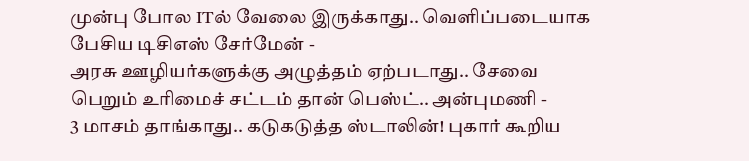முன்பு போல ITல் வேலை இருக்காது.. வெளிப்படையாக பேசிய டிசிஎஸ் சேர்மேன் -
அரசு ஊழியர்களுக்கு அழுத்தம் ஏற்படாது.. சேவை பெறும் உரிமைச் சட்டம் தான் பெஸ்ட்.. அன்புமணி -
3 மாசம் தாங்காது.. கடுகடுத்த ஸ்டாலின்! புகார் கூறிய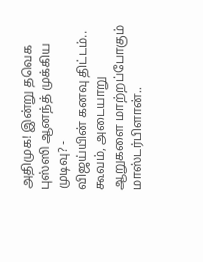அதிமுக! இன்று தவெக புஸ்ஸி ஆனந்த் முக்கிய முடிவு? -
விஜய்யின் கனவு திட்டம்.. கூவம், அடையாறு ஆறுகளை மாற்றப்போகும் மாஸ்டர்பிளான்..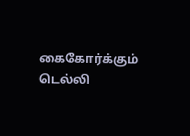கைகோர்க்கும் டெல்லி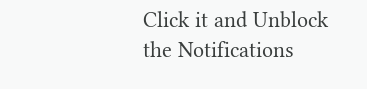Click it and Unblock the Notifications